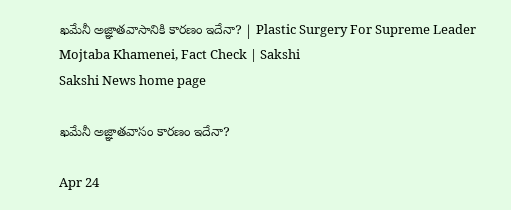ఖమేనీ అజ్ఞాతవాసానికి కారణం ఇదేనా? | Plastic Surgery For Supreme Leader Mojtaba Khamenei, Fact Check | Sakshi
Sakshi News home page

ఖమేనీ అజ్ఞాతవాసం కారణం ఇదేనా?

Apr 24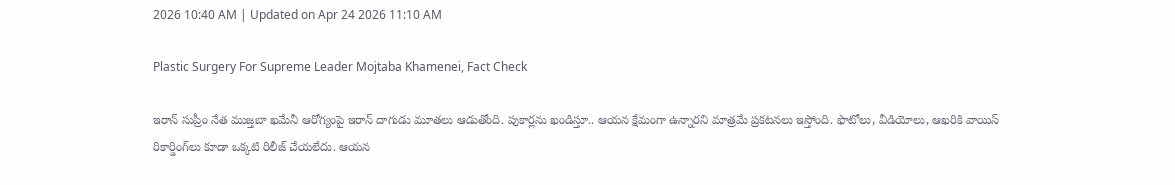2026 10:40 AM | Updated on Apr 24 2026 11:10 AM

Plastic Surgery For Supreme Leader Mojtaba Khamenei, Fact Check

ఇరాన్‌ సుప్రీం నేత ముజ్తబా ఖమేనీ ఆరోగ్యంపై ఇరాన్‌ దాగుడు మూతలు ఆడుతోంది. పుకార్లను ఖండిస్తూ.. ఆయన క్షేమంగా ఉన్నారని మాత్రమే ప్రకటనలు ఇస్తోంది. ఫొటోలు, వీడియోలు, ఆఖరికి వాయిస్‌ రికార్డింగ్‌లు కూడా ఒక్కటి రిలీజ్‌ చేయలేదు. ఆయన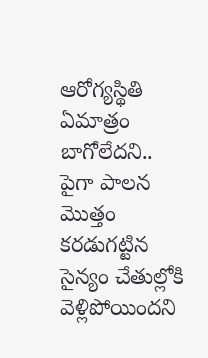ఆరోగ్యస్థితి ఏమాత్రం బాగోలేదని.. పైగా పాలన మొత్తం కరడుగట్టిన సైన్యం చేతుల్లోకి వెళ్లిపోయిందని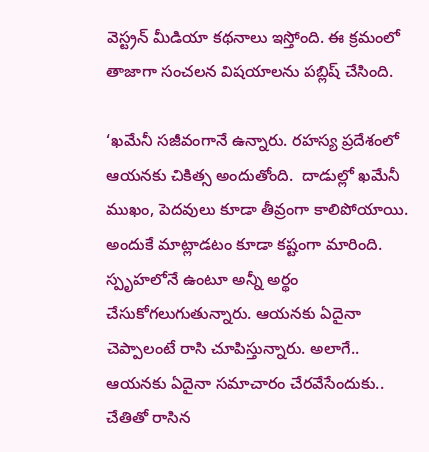వెస్ట్రన్‌ మీడియా కథనాలు ఇస్తోంది. ఈ క్రమంలో తాజాగా సంచలన విషయాలను పబ్లిష్‌ చేసింది.

‘ఖమేనీ సజీవంగానే ఉన్నారు. రహస్య ప్రదేశంలో ఆయనకు చికిత్స అందుతోంది.  దాడుల్లో ఖమేనీ ముఖం, పెదవులు కూడా తీవ్రంగా కాలిపోయాయి. అందుకే మాట్లాడటం కూడా కష్టంగా మారింది. స్పృహలోనే ఉంటూ అన్నీ అర్థం చేసుకోగలుగుతున్నారు. ఆయనకు ఏదైనా చెప్పాలంటే రాసి చూపిస్తున్నారు. అలాగే.. ఆయనకు ఏదైనా సమాచారం చేరవేసేందుకు.. చేతితో రాసిన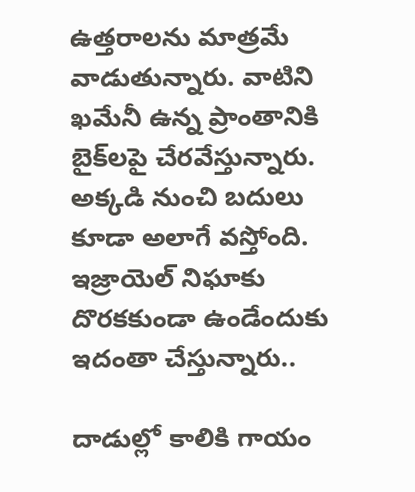ఉత్తరాలను మాత్రమే వాడుతున్నారు. వాటిని ఖమేనీ ఉన్న ప్రాంతానికి బైక్‌లపై చేరవేస్తున్నారు. అక్కడి నుంచి బదులు కూడా అలాగే వస్తోంది. ఇజ్రాయెల్‌ నిఘాకు దొరకకుండా ఉండేందుకు ఇదంతా చేస్తున్నారు..

దాడుల్లో కాలికి గాయం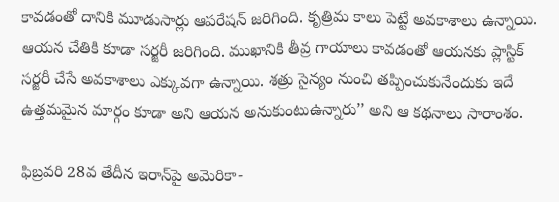కావడంతో దానికి మూడుసార్లు ఆపరేషన్‌ జరిగింది. కృత్రిమ కాలు పెట్టే అవకాశాలు ఉన్నాయి. ఆయన చేతికి కూడా సర్జరీ జరిగింది. ముఖానికి తీవ్ర గాయాలు కావడంతో ఆయనకు ప్లాస్టిక్‌ సర్జరీ చేసే అవకాశాలు ఎక్కువగా ఉన్నాయి. శత్రు సైన్యం నుంచి తప్పించుకునేందుకు ఇదే ఉత్తమమైన మార్గం కూడా అని ఆయన అనుకుంటుఉన్నారు’’ అని ఆ కథనాలు సారాంశం.

ఫిబ్రవరి 28వ తేదీన ఇరాన్‌పై అమెరికా-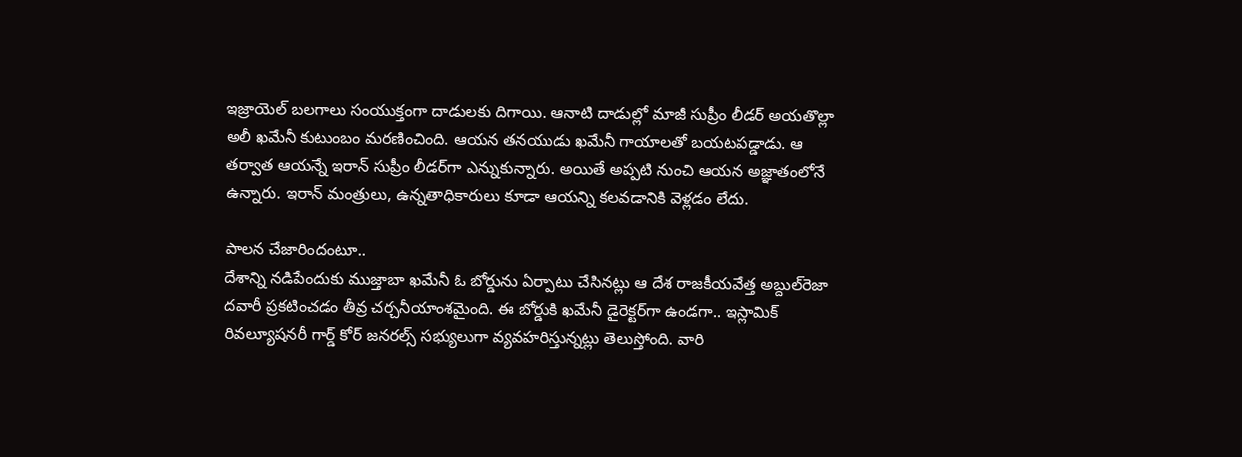ఇజ్రాయెల్‌ బలగాలు సంయుక్తంగా దాడులకు దిగాయి. ఆనాటి దాడుల్లో మాజీ సుప్రీం లీడర్‌ అయతొల్లా అలీ ఖమేనీ కుటుంబం మరణించింది. ఆయన తనయుడు ఖమేనీ గాయాలతో బయటపడ్డాడు. ఆ తర్వాత ఆయన్నే ఇరాన్‌ సుప్రీం లీడర్‌గా ఎన్నుకున్నారు. అయితే అప్పటి నుంచి ఆయన అజ్ఞాతంలోనే ఉన్నారు. ఇరాన్‌ మంత్రులు, ఉన్నతాధికారులు కూడా ఆయన్ని కలవడానికి వెళ్లడం లేదు.

పాలన చేజారిందంటూ..
దేశాన్ని నడిపేందుకు ముజ్తాబా ఖమేనీ ఓ బోర్డును ఏర్పాటు చేసినట్లు ఆ దేశ రాజకీయవేత్త అబ్దుల్‌రెజా దవారీ ప్రకటించడం తీవ్ర చర్చనీయాంశమైంది. ఈ బోర్డుకి ఖమేనీ డైరెక్టర్‌గా ఉండగా.. ఇస్లామిక్‌ రివల్యూషనరీ గార్డ్‌ కోర్‌ జనరల్స్‌ సభ్యులుగా వ్యవహరిస్తున్నట్లు తెలుస్తోంది. వారి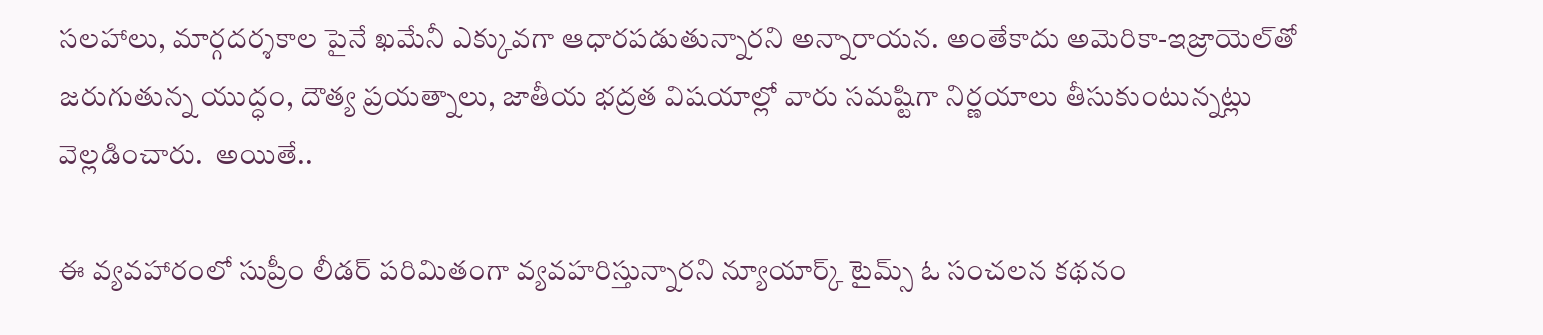సలహాలు, మార్గదర్శకాల పైనే ఖమేనీ ఎక్కువగా ఆధారపడుతున్నారని అన్నారాయన. అంతేకాదు అమెరికా-ఇజ్రాయెల్‌తో జరుగుతున్న యుద్ధం, దౌత్య ప్రయత్నాలు, జాతీయ భద్రత విషయాల్లో వారు సమష్టిగా నిర్ణయాలు తీసుకుంటున్నట్లు వెల్లడించారు.  అయితే..

ఈ వ్యవహారంలో సుప్రీం లీడర్ పరిమితంగా వ్యవహరిస్తున్నారని న్యూయార్క్ టైమ్స్ ఓ సంచలన కథనం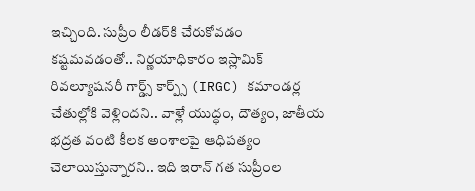ఇచ్చింది. సుప్రీం లీడర్‌కి చేరుకోవడం కష్టమవడంతో.. నిర్ణయాధికారం ఇస్లామిక్ రివల్యూషనరీ గార్డ్స్ కార్ప్స్ (IRGC) కమాండర్ల చేతుల్లోకి వెళ్లిందని.. వాళ్లే యుద్ధం, దౌత్యం, జాతీయ భద్రత వంటి కీలక అంశాలపై ఆధిపత్యం చెలాయిస్తున్నారని.. ఇది ఇరాన్‌ గత సుప్రీంల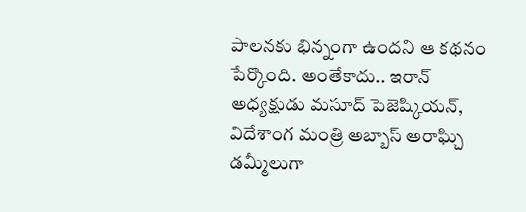పాలనకు భిన్నంగా ఉందని ఆ కథనం పేర్కొంది. అంతేకాదు.. ఇరాన్‌ అధ్యక్షుడు మసూద్ పెజెష్కియన్, విదేశాంగ మంత్రి అబ్బాస్ అరాఘ్చి డమ్మీలుగా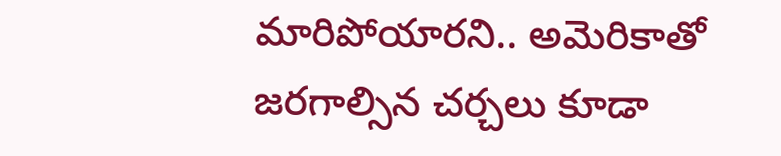మారిపోయారని.. అమెరికాతో జరగాల్సిన చర్చలు కూడా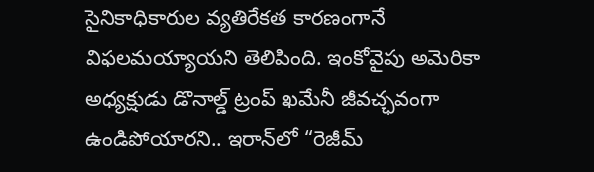సైనికాధికారుల వ్యతిరేకత కారణంగానే విఫలమయ్యాయని తెలిపింది. ఇంకోవైపు అమెరికా అధ్యక్షుడు డొనాల్డ్ ట్రంప్ ఖమేనీ జీవచ్ఛవంగా ఉండిపోయారని.. ఇరాన్‌లో “రెజీమ్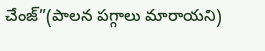చేంజ్”(పాలన పగ్గాలు మారాయని)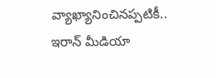వ్యాఖ్యానించినప్పటికీ.. ఇరాన్‌ మీడియా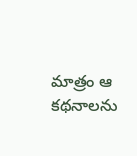మాత్రం ఆ కథనాలను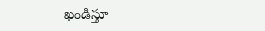ఖండిస్తూ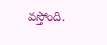వస్తోంది.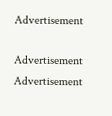Advertisement

Advertisement
Advertisement